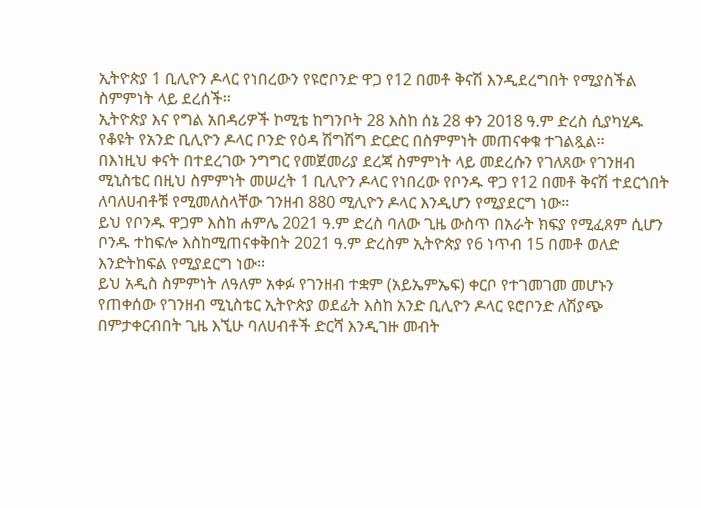ኢትዮጵያ 1 ቢሊዮን ዶላር የነበረውን የዩሮቦንድ ዋጋ የ12 በመቶ ቅናሽ እንዲደረግበት የሚያስችል ስምምነት ላይ ደረሰች፡፡
ኢትዮጵያ እና የግል አበዳሪዎች ኮሚቴ ከግንቦት 28 እስከ ሰኔ 28 ቀን 2018 ዓ.ም ድረስ ሲያካሂዱ የቆዩት የአንድ ቢሊዮን ዶላር ቦንድ የዕዳ ሽግሽግ ድርድር በስምምነት መጠናቀቁ ተገልጿል፡፡
በእነዚህ ቀናት በተደረገው ንግግር የመጀመሪያ ደረጃ ስምምነት ላይ መደረሱን የገለጸው የገንዘብ ሚኒስቴር በዚህ ስምምነት መሠረት 1 ቢሊዮን ዶላር የነበረው የቦንዱ ዋጋ የ12 በመቶ ቅናሽ ተደርጎበት ለባለሀብቶቹ የሚመለስላቸው ገንዘብ 880 ሚሊዮን ዶላር እንዲሆን የሚያደርግ ነው።
ይህ የቦንዱ ዋጋም እስከ ሐምሌ 2021 ዓ.ም ድረስ ባለው ጊዜ ውስጥ በአራት ክፍያ የሚፈጸም ሲሆን ቦንዱ ተከፍሎ እስከሚጠናቀቅበት 2021 ዓ.ም ድረስም ኢትዮጵያ የ6 ነጥብ 15 በመቶ ወለድ እንድትከፍል የሚያደርግ ነው፡፡
ይህ አዲስ ስምምነት ለዓለም አቀፉ የገንዘብ ተቋም (አይኤምኤፍ) ቀርቦ የተገመገመ መሆኑን የጠቀሰው የገንዘብ ሚኒስቴር ኢትዮጵያ ወደፊት እስከ አንድ ቢሊዮን ዶላር ዩሮቦንድ ለሽያጭ በምታቀርብበት ጊዜ እኚሁ ባለሀብቶች ድርሻ እንዲገዙ መብት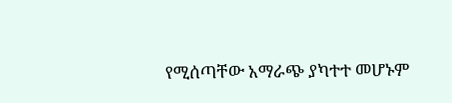የሚሰጣቸው አማራጭ ያካተተ መሆኑም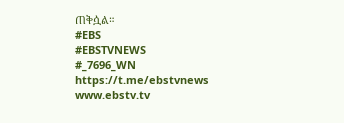ጠቅሷል።
#EBS
#EBSTVNEWS
#_7696_WN
https://t.me/ebstvnews
www.ebstv.tv